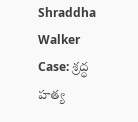Shraddha Walker Case: శ్రద్ధ హత్య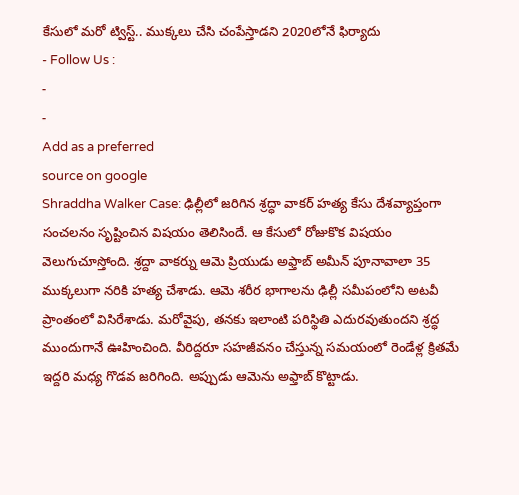కేసులో మరో ట్విస్ట్.. ముక్కలు చేసి చంపేస్తాడని 2020లోనే ఫిర్యాదు
- Follow Us :
-
-
Add as a preferred
source on google
Shraddha Walker Case: ఢిల్లీలో జరిగిన శ్రద్ధా వాకర్ హత్య కేసు దేశవ్యాప్తంగా సంచలనం సృష్టించిన విషయం తెలిసిందే. ఆ కేసులో రోజుకొక విషయం వెలుగుచూస్తోంది. శ్రద్దా వాకర్ను ఆమె ప్రియుడు అఫ్తాబ్ అమీన్ పూనావాలా 35 ముక్కలుగా నరికి హత్య చేశాడు. ఆమె శరీర భాగాలను ఢిల్లీ సమీపంలోని అటవీ ప్రాంతంలో విసిరేశాడు. మరోవైపు, తనకు ఇలాంటి పరిస్థితి ఎదురవుతుందని శ్రద్ధ ముందుగానే ఊహించింది. వీరిద్దరూ సహజీవనం చేస్తున్న సమయంలో రెండేళ్ల క్రితమే ఇద్దరి మధ్య గొడవ జరిగింది. అప్పుడు ఆమెను అఫ్తాబ్ కొట్టాడు.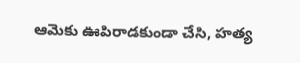ఆమెకు ఊపిరాడకుండా చేసి, హత్య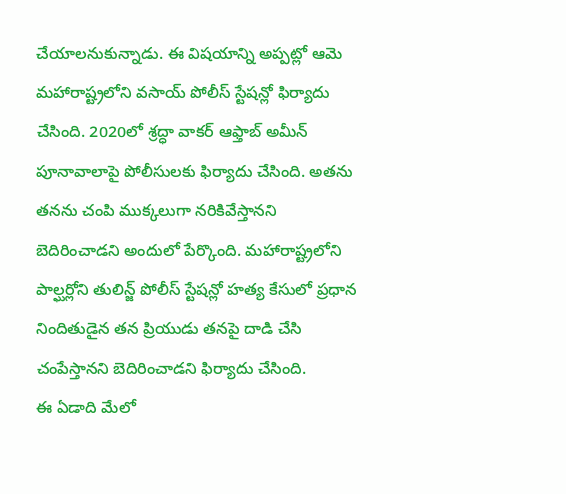చేయాలనుకున్నాడు. ఈ విషయాన్ని అప్పట్లో ఆమె మహారాష్ట్రలోని వసాయ్ పోలీస్ స్టేషన్లో ఫిర్యాదు చేసింది. 2020లో శ్రద్ధా వాకర్ ఆఫ్తాబ్ అమీన్ పూనావాలాపై పోలీసులకు ఫిర్యాదు చేసింది. అతను తనను చంపి ముక్కలుగా నరికివేస్తానని బెదిరించాడని అందులో పేర్కొంది. మహారాష్ట్రలోని పాల్ఘర్లోని తులిన్జ్ పోలీస్ స్టేషన్లో హత్య కేసులో ప్రధాన నిందితుడైన తన ప్రియుడు తనపై దాడి చేసి చంపేస్తానని బెదిరించాడని ఫిర్యాదు చేసింది.
ఈ ఏడాది మేలో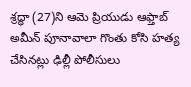శ్రద్ధా (27)ని ఆమె ప్రియుడు ఆఫ్తాబ్ అమీన్ పూనావాలా గొంతు కోసి హత్య చేసినట్లు ఢిల్లీ పోలీసులు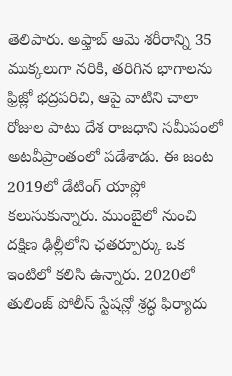తెలిపారు. అఫ్తాబ్ ఆమె శరీరాన్ని 35 ముక్కలుగా నరికి, తరిగిన భాగాలను ఫ్రిజ్లో భద్రపరిచి, ఆపై వాటిని చాలా రోజుల పాటు దేశ రాజధాని సమీపంలో అటవీప్రాంతంలో పడేశాడు. ఈ జంట 2019లో డేటింగ్ యాప్లో కలుసుకున్నారు. ముంబైలో నుంచి దక్షిణ ఢిల్లీలోని ఛతర్పూర్కు ఒక ఇంటిలో కలిసి ఉన్నారు. 2020లో తులింజ్ పోలీస్ స్టేషన్లో శ్రద్ధ ఫిర్యాదు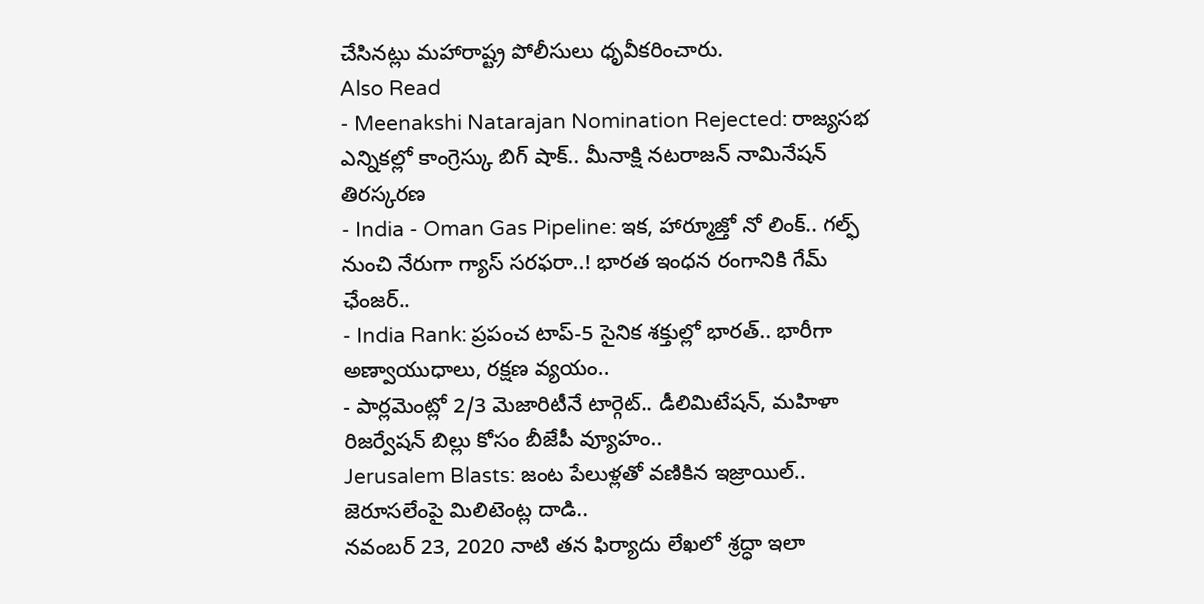చేసినట్లు మహారాష్ట్ర పోలీసులు ధృవీకరించారు.
Also Read
- Meenakshi Natarajan Nomination Rejected: రాజ్యసభ ఎన్నికల్లో కాంగ్రెస్కు బిగ్ షాక్.. మీనాక్షి నటరాజన్ నామినేషన్ తిరస్కరణ
- India - Oman Gas Pipeline: ఇక, హార్మూజ్తో నో లింక్.. గల్ఫ్ నుంచి నేరుగా గ్యాస్ సరఫరా..! భారత ఇంధన రంగానికి గేమ్ ఛేంజర్..
- India Rank: ప్రపంచ టాప్-5 సైనిక శక్తుల్లో భారత్.. భారీగా అణ్వాయుధాలు, రక్షణ వ్యయం..
- పార్లమెంట్లో 2/3 మెజారిటీనే టార్గెట్.. డీలిమిటేషన్, మహిళా రిజర్వేషన్ బిల్లు కోసం బీజేపీ వ్యూహం..
Jerusalem Blasts: జంట పేలుళ్లతో వణికిన ఇజ్రాయిల్.. జెరూసలేంపై మిలిటెంట్ల దాడి..
నవంబర్ 23, 2020 నాటి తన ఫిర్యాదు లేఖలో శ్రద్ధా ఇలా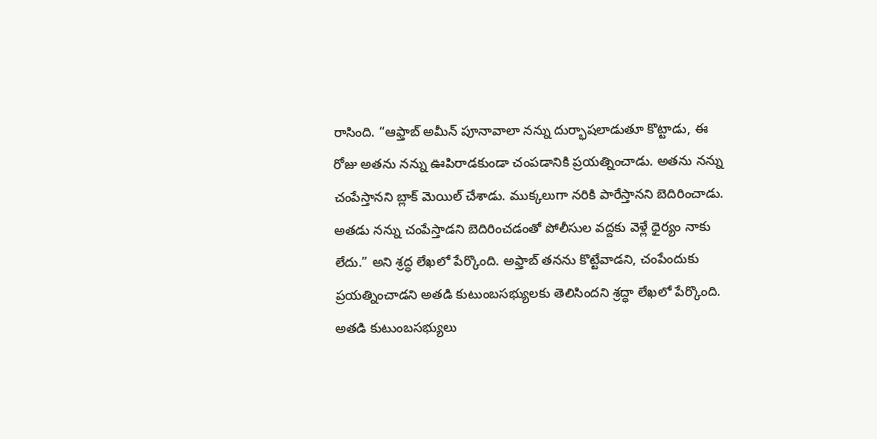రాసింది. “ఆఫ్తాబ్ అమీన్ పూనావాలా నన్ను దుర్భాషలాడుతూ కొట్టాడు, ఈ రోజు అతను నన్ను ఊపిరాడకుండా చంపడానికి ప్రయత్నించాడు. అతను నన్ను చంపేస్తానని బ్లాక్ మెయిల్ చేశాడు. ముక్కలుగా నరికి పారేస్తానని బెదిరించాడు. అతడు నన్ను చంపేస్తాడని బెదిరించడంతో పోలీసుల వద్దకు వెళ్లే ధైర్యం నాకు లేదు.” అని శ్రద్ధ లేఖలో పేర్కొంది. అఫ్తాబ్ తనను కొట్టేవాడని, చంపేందుకు ప్రయత్నించాడని అతడి కుటుంబసభ్యులకు తెలిసిందని శ్రద్ధా లేఖలో పేర్కొంది. అతడి కుటుంబసభ్యులు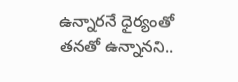ఉన్నారనే ధైర్యంతో తనతో ఉన్నానని..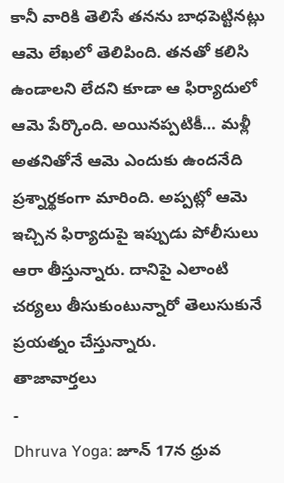కానీ వారికి తెలిసే తనను బాధపెట్టినట్లు ఆమె లేఖలో తెలిపింది. తనతో కలిసి ఉండాలని లేదని కూడా ఆ ఫిర్యాదులో ఆమె పేర్కొంది. అయినప్పటికీ… మళ్లీ అతనితోనే ఆమె ఎందుకు ఉందనేది ప్రశ్నార్థకంగా మారింది. అప్పట్లో ఆమె ఇచ్చిన ఫిర్యాదుపై ఇప్పుడు పోలీసులు ఆరా తీస్తున్నారు. దానిపై ఎలాంటి చర్యలు తీసుకుంటున్నారో తెలుసుకునే ప్రయత్నం చేస్తున్నారు.
తాజావార్తలు
-
Dhruva Yoga: జూన్ 17న ధ్రువ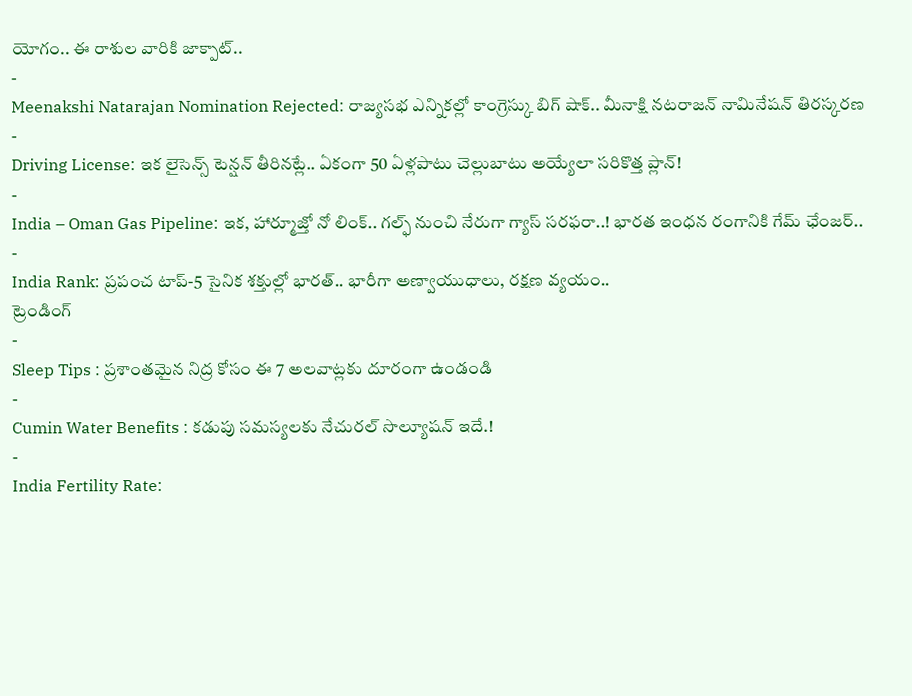యోగం.. ఈ రాశుల వారికి జాక్పాట్..
-
Meenakshi Natarajan Nomination Rejected: రాజ్యసభ ఎన్నికల్లో కాంగ్రెస్కు బిగ్ షాక్.. మీనాక్షి నటరాజన్ నామినేషన్ తిరస్కరణ
-
Driving License: ఇక లైసెన్స్ టెన్షన్ తీరినట్లే.. ఏకంగా 50 ఏళ్లపాటు చెల్లుబాటు అయ్యేలా సరికొత్త ప్లాన్!
-
India – Oman Gas Pipeline: ఇక, హార్మూజ్తో నో లింక్.. గల్ఫ్ నుంచి నేరుగా గ్యాస్ సరఫరా..! భారత ఇంధన రంగానికి గేమ్ ఛేంజర్..
-
India Rank: ప్రపంచ టాప్-5 సైనిక శక్తుల్లో భారత్.. భారీగా అణ్వాయుధాలు, రక్షణ వ్యయం..
ట్రెండింగ్
-
Sleep Tips : ప్రశాంతమైన నిద్ర కోసం ఈ 7 అలవాట్లకు దూరంగా ఉండండి
-
Cumin Water Benefits : కడుపు సమస్యలకు నేచురల్ సొల్యూషన్ ఇదే.!
-
India Fertility Rate: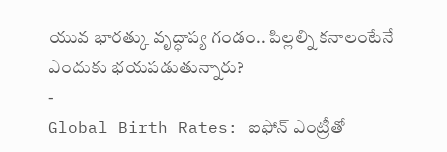యువ భారత్కు వృద్ధాప్య గండం.. పిల్లల్ని కనాలంటేనే ఎందుకు భయపడుతున్నారు?
-
Global Birth Rates: ఐఫోన్ ఎంట్రీతో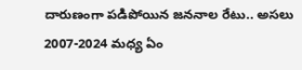దారుణంగా పడిపోయిన జననాల రేటు.. అసలు 2007-2024 మధ్య ఏం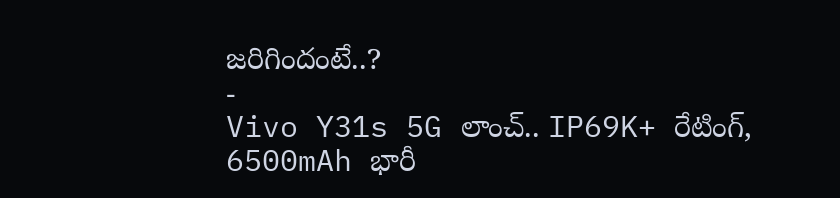జరిగిందంటే..?
-
Vivo Y31s 5G లాంచ్.. IP69K+ రేటింగ్, 6500mAh భారీ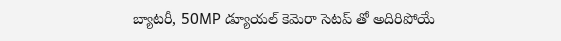బ్యాటరీ, 50MP డ్యూయల్ కెమెరా సెటప్ తో అదిరిపోయే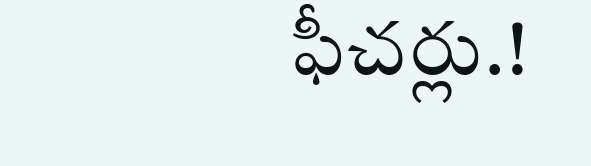ఫీచర్లు.!